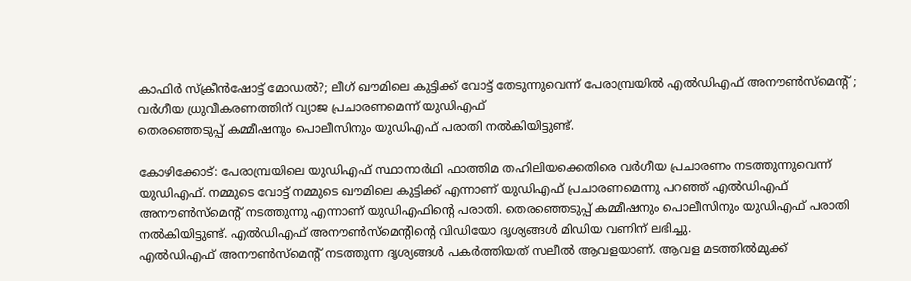കാഫിർ സ്ക്രീൻഷോട്ട് മോഡൽ?; ലീഗ് ഖൗമിലെ കുട്ടിക്ക് വോട്ട് തേടുന്നുവെന്ന് പേരാമ്പ്രയിൽ എൽഡിഎഫ് അനൗൺസ്മെന്റ് ; വർഗീയ ധ്രുവീകരണത്തിന് വ്യാജ പ്രചാരണമെന്ന് യുഡിഎഫ്
തെരഞ്ഞെടുപ്പ് കമ്മീഷനും പൊലീസിനും യുഡിഎഫ് പരാതി നൽകിയിട്ടുണ്ട്.

കോഴിക്കോട്: പേരാമ്പ്രയിലെ യുഡിഎഫ് സ്ഥാനാർഥി ഫാത്തിമ തഹിലിയക്കെതിരെ വർഗീയ പ്രചാരണം നടത്തുന്നുവെന്ന് യുഡിഎഫ്. നമ്മുടെ വോട്ട് നമ്മുടെ ഖൗമിലെ കുട്ടിക്ക് എന്നാണ് യുഡിഎഫ് പ്രചാരണമെന്നു പറഞ്ഞ് എൽഡിഎഫ് അനൗൺസ്മെന്റ് നടത്തുന്നു എന്നാണ് യുഡിഎഫിന്റെ പരാതി. തെരഞ്ഞെടുപ്പ് കമ്മീഷനും പൊലീസിനും യുഡിഎഫ് പരാതി നൽകിയിട്ടുണ്ട്. എൽഡിഎഫ് അനൗൺസ്മെന്റിന്റെ വിഡിയോ ദൃശ്യങ്ങൾ മിഡിയ വണിന് ലഭിച്ചു.
എൽഡിഎഫ് അനൗൺസ്മെന്റ് നടത്തുന്ന ദൃശ്യങ്ങൾ പകർത്തിയത് സലീൽ ആവളയാണ്. ആവള മടത്തിൽമുക്ക്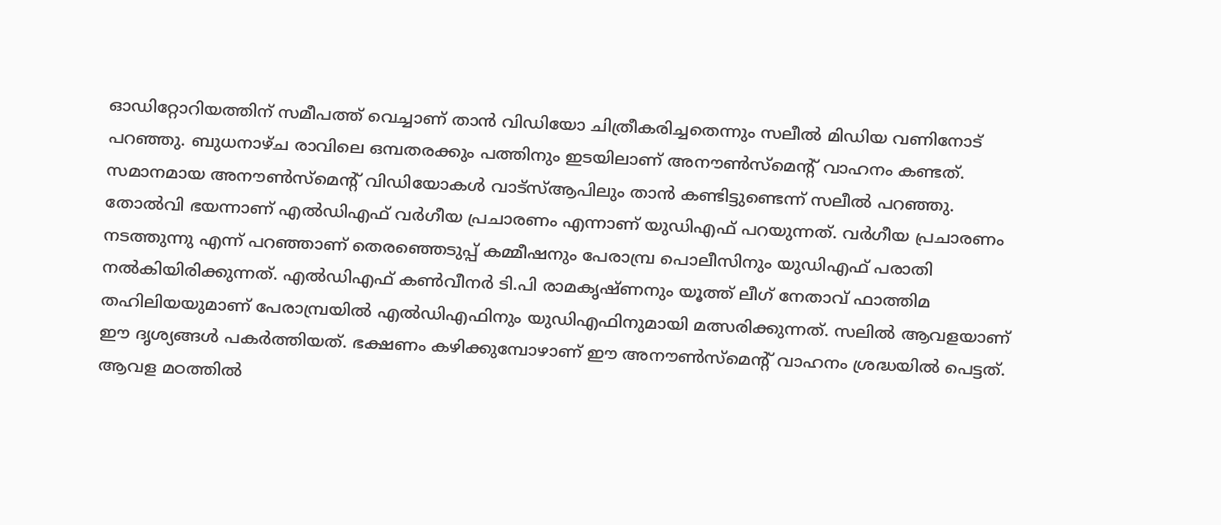ഓഡിറ്റോറിയത്തിന് സമീപത്ത് വെച്ചാണ് താൻ വിഡിയോ ചിത്രീകരിച്ചതെന്നും സലീൽ മിഡിയ വണിനോട് പറഞ്ഞു. ബുധനാഴ്ച രാവിലെ ഒമ്പതരക്കും പത്തിനും ഇടയിലാണ് അനൗൺസ്മെന്റ് വാഹനം കണ്ടത്. സമാനമായ അനൗൺസ്മെന്റ് വിഡിയോകൾ വാട്സ്ആപിലും താൻ കണ്ടിട്ടുണ്ടെന്ന് സലീൽ പറഞ്ഞു.
തോൽവി ഭയന്നാണ് എൽഡിഎഫ് വർഗീയ പ്രചാരണം എന്നാണ് യുഡിഎഫ് പറയുന്നത്. വർഗീയ പ്രചാരണം നടത്തുന്നു എന്ന് പറഞ്ഞാണ് തെരഞ്ഞെടുപ്പ് കമ്മീഷനും പേരാമ്പ്ര പൊലീസിനും യുഡിഎഫ് പരാതി നൽകിയിരിക്കുന്നത്. എൽഡിഎഫ് കൺവീനർ ടി.പി രാമകൃഷ്ണനും യൂത്ത് ലീഗ് നേതാവ് ഫാത്തിമ തഹിലിയയുമാണ് പേരാമ്പ്രയിൽ എൽഡിഎഫിനും യുഡിഎഫിനുമായി മത്സരിക്കുന്നത്. സലിൽ ആവളയാണ് ഈ ദൃശ്യങ്ങൾ പകർത്തിയത്. ഭക്ഷണം കഴിക്കുമ്പോഴാണ് ഈ അനൗൺസ്മെന്റ് വാഹനം ശ്രദ്ധയിൽ പെട്ടത്. ആവള മഠത്തിൽ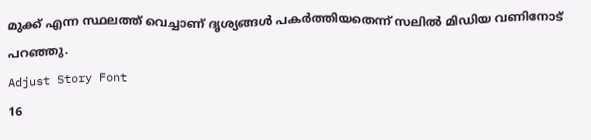മുക്ക് എന്ന സ്ഥലത്ത് വെച്ചാണ് ദൃശ്യങ്ങൾ പകർത്തിയതെന്ന് സലിൽ മിഡിയ വണിനോട് പറഞ്ഞു.
Adjust Story Font
16